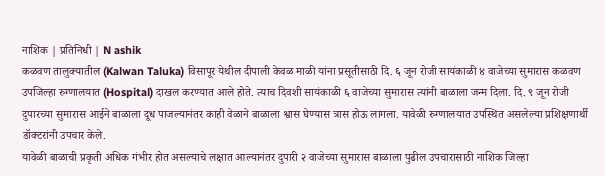नाशिक | प्रतिनिधी | N ashik
कळवण तालुक्यातील (Kalwan Taluka) विसापूर येथील दीपाली केवळ माळी यांना प्रसूतीसाठी दि. ६ जून रोजी सायंकाळी ४ वाजेच्या सुमारास कळवण उपजिल्हा रुग्णालयात (Hospital) दाखल करण्यात आले होते. त्याच दिवशी सायंकाळी ६ वाजेच्या सुमारास त्यांनी बाळाला जन्म दिला. दि. ९ जून रोजी दुपारच्या सुमारास आईने बाळाला दूध पाजल्यानंतर काही वेळाने बाळाला श्वास घेण्यास त्रास होऊ लागला. यावेळी रुग्णालयात उपस्थित असलेल्या प्रशिक्षणार्थी डॉक्टरांनी उपचार केले.
यावेळी बाळाची प्रकृती अधिक गंभीर होत असल्याचे लक्षात आल्यानंतर दुपारी २ वाजेच्या सुमारास बाळाला पुढील उपचारासाठी नाशिक जिल्हा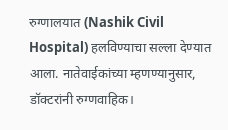रुग्णालयात (Nashik Civil Hospital) हलविण्याचा सल्ला देण्यात आला. नातेवाईकांच्या म्हणण्यानुसार, डॉक्टरांनी रुग्णवाहिक।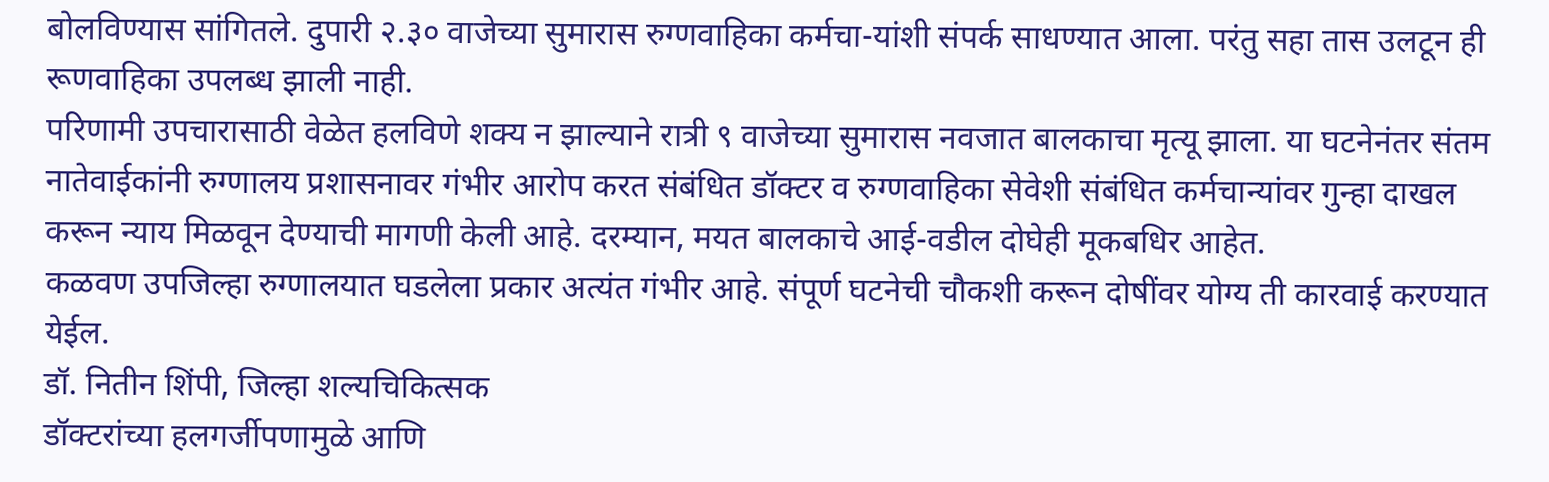बोलविण्यास सांगितले. दुपारी २.३० वाजेच्या सुमारास रुग्णवाहिका कर्मचा-यांशी संपर्क साधण्यात आला. परंतु सहा तास उलटून ही रूणवाहिका उपलब्ध झाली नाही.
परिणामी उपचारासाठी वेळेत हलविणे शक्य न झाल्याने रात्री ९ वाजेच्या सुमारास नवजात बालकाचा मृत्यू झाला. या घटनेनंतर संतम नातेवाईकांनी रुग्णालय प्रशासनावर गंभीर आरोप करत संबंधित डॉक्टर व रुग्णवाहिका सेवेशी संबंधित कर्मचान्यांवर गुन्हा दाखल करून न्याय मिळवून देण्याची मागणी केली आहे. दरम्यान, मयत बालकाचे आई-वडील दोघेही मूकबधिर आहेत.
कळवण उपजिल्हा रुग्णालयात घडलेला प्रकार अत्यंत गंभीर आहे. संपूर्ण घटनेची चौकशी करून दोषींवर योग्य ती कारवाई करण्यात येईल.
डॉ. नितीन शिंपी, जिल्हा शल्यचिकित्सक
डॉक्टरांच्या हलगर्जीपणामुळे आणि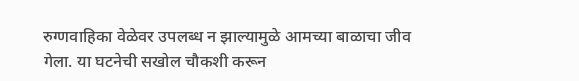रुग्णवाहिका वेळेवर उपलब्ध न झाल्यामुळे आमच्या बाळाचा जीव गेला. या घटनेची सखोल चौकशी करून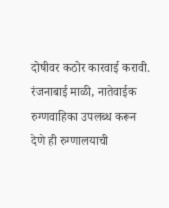दोषीवर कठोर कारवाई करावी.
रंजनाबाई माळी, नातेवाईक
रुग्णवाहिका उपलब्ध करून देणे ही रुग्णालयाची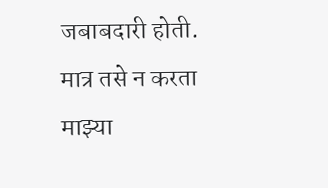जबाबदारी होती. मात्र तसे न करता माझ्या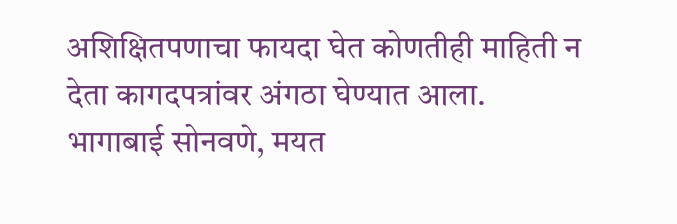अशिक्षितपणाचा फायदा घेत कोणतीही माहिती न देता कागदपत्रांवर अंगठा घेण्यात आला.
भागाबाई सोनवणे, मयत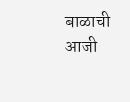बाळाची आजी